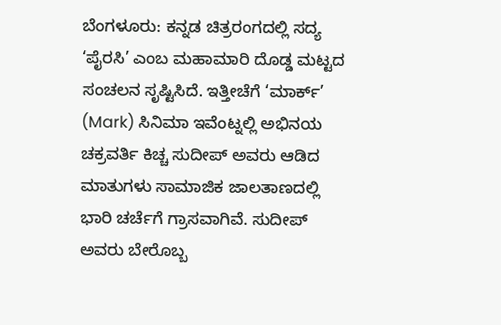ಬೆಂಗಳೂರು: ಕನ್ನಡ ಚಿತ್ರರಂಗದಲ್ಲಿ ಸದ್ಯ ‘ಪೈರಸಿ’ ಎಂಬ ಮಹಾಮಾರಿ ದೊಡ್ಡ ಮಟ್ಟದ ಸಂಚಲನ ಸೃಷ್ಟಿಸಿದೆ. ಇತ್ತೀಚೆಗೆ ‘ಮಾರ್ಕ್’ (Mark) ಸಿನಿಮಾ ಇವೆಂಟ್ನಲ್ಲಿ ಅಭಿನಯ ಚಕ್ರವರ್ತಿ ಕಿಚ್ಚ ಸುದೀಪ್ ಅವರು ಆಡಿದ ಮಾತುಗಳು ಸಾಮಾಜಿಕ ಜಾಲತಾಣದಲ್ಲಿ ಭಾರಿ ಚರ್ಚೆಗೆ ಗ್ರಾಸವಾಗಿವೆ. ಸುದೀಪ್ ಅವರು ಬೇರೊಬ್ಬ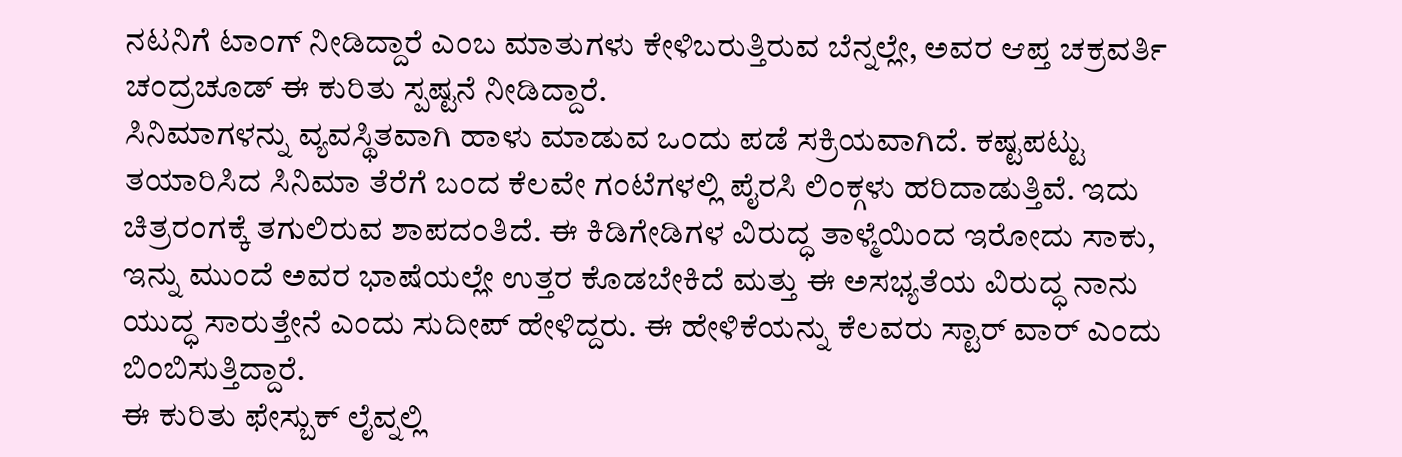ನಟನಿಗೆ ಟಾಂಗ್ ನೀಡಿದ್ದಾರೆ ಎಂಬ ಮಾತುಗಳು ಕೇಳಿಬರುತ್ತಿರುವ ಬೆನ್ನಲ್ಲೇ, ಅವರ ಆಪ್ತ ಚಕ್ರವರ್ತಿ ಚಂದ್ರಚೂಡ್ ಈ ಕುರಿತು ಸ್ಪಷ್ಟನೆ ನೀಡಿದ್ದಾರೆ.
ಸಿನಿಮಾಗಳನ್ನು ವ್ಯವಸ್ಥಿತವಾಗಿ ಹಾಳು ಮಾಡುವ ಒಂದು ಪಡೆ ಸಕ್ರಿಯವಾಗಿದೆ. ಕಷ್ಟಪಟ್ಟು ತಯಾರಿಸಿದ ಸಿನಿಮಾ ತೆರೆಗೆ ಬಂದ ಕೆಲವೇ ಗಂಟೆಗಳಲ್ಲಿ ಪೈರಸಿ ಲಿಂಕ್ಗಳು ಹರಿದಾಡುತ್ತಿವೆ. ಇದು ಚಿತ್ರರಂಗಕ್ಕೆ ತಗುಲಿರುವ ಶಾಪದಂತಿದೆ. ಈ ಕಿಡಿಗೇಡಿಗಳ ವಿರುದ್ಧ ತಾಳ್ಮೆಯಿಂದ ಇರೋದು ಸಾಕು, ಇನ್ನು ಮುಂದೆ ಅವರ ಭಾಷೆಯಲ್ಲೇ ಉತ್ತರ ಕೊಡಬೇಕಿದೆ ಮತ್ತು ಈ ಅಸಭ್ಯತೆಯ ವಿರುದ್ಧ ನಾನು ಯುದ್ಧ ಸಾರುತ್ತೇನೆ ಎಂದು ಸುದೀಪ್ ಹೇಳಿದ್ದರು. ಈ ಹೇಳಿಕೆಯನ್ನು ಕೆಲವರು ಸ್ಟಾರ್ ವಾರ್ ಎಂದು ಬಿಂಬಿಸುತ್ತಿದ್ದಾರೆ.
ಈ ಕುರಿತು ಫೇಸ್ಬುಕ್ ಲೈವ್ನಲ್ಲಿ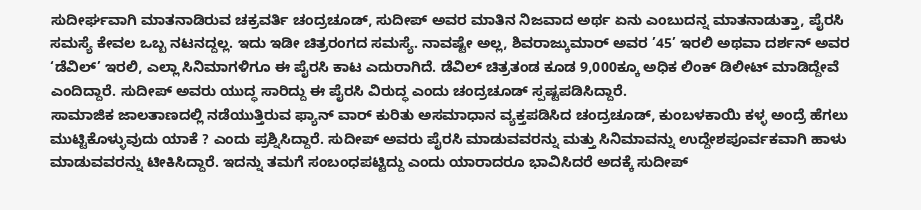ಸುದೀರ್ಘವಾಗಿ ಮಾತನಾಡಿರುವ ಚಕ್ರವರ್ತಿ ಚಂದ್ರಚೂಡ್, ಸುದೀಪ್ ಅವರ ಮಾತಿನ ನಿಜವಾದ ಅರ್ಥ ಏನು ಎಂಬುದನ್ನ ಮಾತನಾಡುತ್ತಾ, ಪೈರಸಿ ಸಮಸ್ಯೆ ಕೇವಲ ಒಬ್ಬ ನಟನದ್ದಲ್ಲ. ಇದು ಇಡೀ ಚಿತ್ರರಂಗದ ಸಮಸ್ಯೆ. ನಾವಷ್ಟೇ ಅಲ್ಲ, ಶಿವರಾಜ್ಕುಮಾರ್ ಅವರ ’45’ ಇರಲಿ ಅಥವಾ ದರ್ಶನ್ ಅವರ ‘ಡೆವಿಲ್’ ಇರಲಿ, ಎಲ್ಲಾ ಸಿನಿಮಾಗಳಿಗೂ ಈ ಪೈರಸಿ ಕಾಟ ಎದುರಾಗಿದೆ. ಡೆವಿಲ್ ಚಿತ್ರತಂಡ ಕೂಡ 9,000ಕ್ಕೂ ಅಧಿಕ ಲಿಂಕ್ ಡಿಲೀಟ್ ಮಾಡಿದ್ದೇವೆ ಎಂದಿದ್ದಾರೆ. ಸುದೀಪ್ ಅವರು ಯುದ್ಧ ಸಾರಿದ್ದು ಈ ಪೈರಸಿ ವಿರುದ್ಧ ಎಂದು ಚಂದ್ರಚೂಡ್ ಸ್ಪಷ್ಟಪಡಿಸಿದ್ದಾರೆ.
ಸಾಮಾಜಿಕ ಜಾಲತಾಣದಲ್ಲಿ ನಡೆಯುತ್ತಿರುವ ಫ್ಯಾನ್ ವಾರ್ ಕುರಿತು ಅಸಮಾಧಾನ ವ್ಯಕ್ತಪಡಿಸಿದ ಚಂದ್ರಚೂಡ್, ಕುಂಬಳಕಾಯಿ ಕಳ್ಳ ಅಂದ್ರೆ ಹೆಗಲು ಮುಟ್ಟಿಕೊಳ್ಳುವುದು ಯಾಕೆ ? ಎಂದು ಪ್ರಶ್ನಿಸಿದ್ದಾರೆ. ಸುದೀಪ್ ಅವರು ಪೈರಸಿ ಮಾಡುವವರನ್ನು ಮತ್ತು ಸಿನಿಮಾವನ್ನು ಉದ್ದೇಶಪೂರ್ವಕವಾಗಿ ಹಾಳು ಮಾಡುವವರನ್ನು ಟೀಕಿಸಿದ್ದಾರೆ. ಇದನ್ನು ತಮಗೆ ಸಂಬಂಧಪಟ್ಟಿದ್ದು ಎಂದು ಯಾರಾದರೂ ಭಾವಿಸಿದರೆ ಅದಕ್ಕೆ ಸುದೀಪ್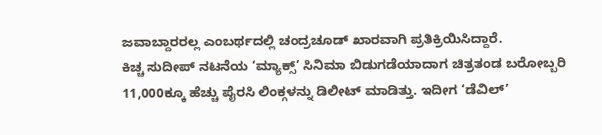ಜವಾಬ್ದಾರರಲ್ಲ ಎಂಬರ್ಥದಲ್ಲಿ ಚಂದ್ರಚೂಡ್ ಖಾರವಾಗಿ ಪ್ರತಿಕ್ರಿಯಿಸಿದ್ದಾರೆ.
ಕಿಚ್ಚ ಸುದೀಪ್ ನಟನೆಯ ‘ಮ್ಯಾಕ್ಸ್’ ಸಿನಿಮಾ ಬಿಡುಗಡೆಯಾದಾಗ ಚಿತ್ರತಂಡ ಬರೋಬ್ಬರಿ 11,000ಕ್ಕೂ ಹೆಚ್ಚು ಪೈರಸಿ ಲಿಂಕ್ಗಳನ್ನು ಡಿಲೀಟ್ ಮಾಡಿತ್ತು. ಇದೀಗ ‘ಡೆವಿಲ್’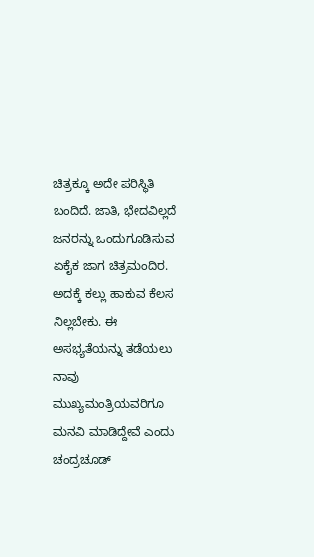ಚಿತ್ರಕ್ಕೂ ಅದೇ ಪರಿಸ್ಥಿತಿ ಬಂದಿದೆ. ಜಾತಿ, ಭೇದವಿಲ್ಲದೆ ಜನರನ್ನು ಒಂದುಗೂಡಿಸುವ ಏಕೈಕ ಜಾಗ ಚಿತ್ರಮಂದಿರ. ಅದಕ್ಕೆ ಕಲ್ಲು ಹಾಕುವ ಕೆಲಸ ನಿಲ್ಲಬೇಕು. ಈ ಅಸಭ್ಯತೆಯನ್ನು ತಡೆಯಲು ನಾವು ಮುಖ್ಯಮಂತ್ರಿಯವರಿಗೂ ಮನವಿ ಮಾಡಿದ್ದೇವೆ ಎಂದು ಚಂದ್ರಚೂಡ್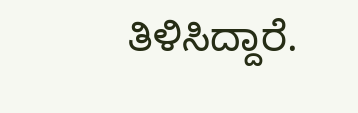ತಿಳಿಸಿದ್ದಾರೆ.